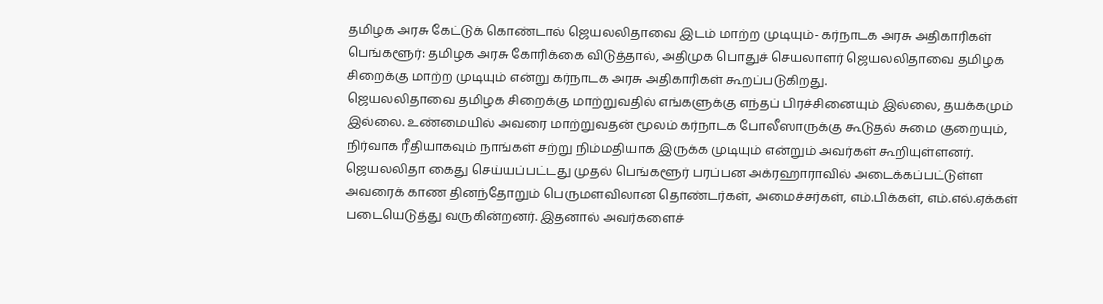தமிழக அரசு கேட்டுக் கொண்டால் ஜெயலலிதாவை இடம் மாற்ற முடியும்- கர்நாடக அரசு அதிகாரிகள்
பெங்களூர்: தமிழக அரசு கோரிக்கை விடுத்தால், அதிமுக பொதுச் செயலாளர் ஜெயலலிதாவை தமிழக சிறைக்கு மாற்ற முடியும் என்று கர்நாடக அரசு அதிகாரிகள் கூறப்படுகிறது.
ஜெயலலிதாவை தமிழக சிறைக்கு மாற்றுவதில் எங்களுக்கு எந்தப் பிரச்சினையும் இல்லை, தயக்கமும் இல்லை. உண்மையில் அவரை மாற்றுவதன் மூலம் கர்நாடக போலீஸாருக்கு கூடுதல் சுமை குறையும், நிர்வாக ரீதியாகவும் நாங்கள் சற்று நிம்மதியாக இருக்க முடியும் என்றும் அவர்கள் கூறியுள்ளனர்.
ஜெயலலிதா கைது செய்யப்பட்டது முதல் பெங்களூர் பரப்பன அக்ரஹாராவில் அடைக்கப்பட்டுள்ள அவரைக் காண தினந்தோறும் பெருமளவிலான தொண்டர்கள், அமைச்சர்கள், எம்.பிக்கள், எம்.எல்.ஏக்கள் படையெடுத்து வருகின்றனர். இதனால் அவர்களைச்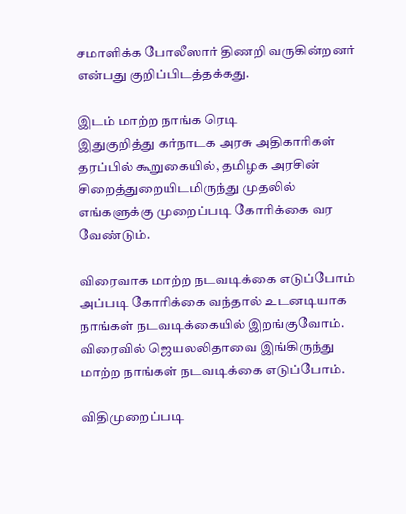சமாளிக்க போலீஸார் திணறி வருகின்றனர் என்பது குறிப்பிடத்தக்கது.

இடம் மாற்ற நாங்க ரெடி
இதுகுறித்து கர்நாடக அரசு அதிகாரிகள் தரப்பில் கூறுகையில், தமிழக அரசின் சிறைத்துறையிடமிருந்து முதலில் எங்களுக்கு முறைப்படி கோரிக்கை வர வேண்டும்.

விரைவாக மாற்ற நடவடிக்கை எடுப்போம்
அப்படி கோரிக்கை வந்தால் உடனடியாக நாங்கள் நடவடிக்கையில் இறங்குவோம். விரைவில் ஜெயலலிதாவை இங்கிருந்து மாற்ற நாங்கள் நடவடிக்கை எடுப்போம்.

விதிமுறைப்படி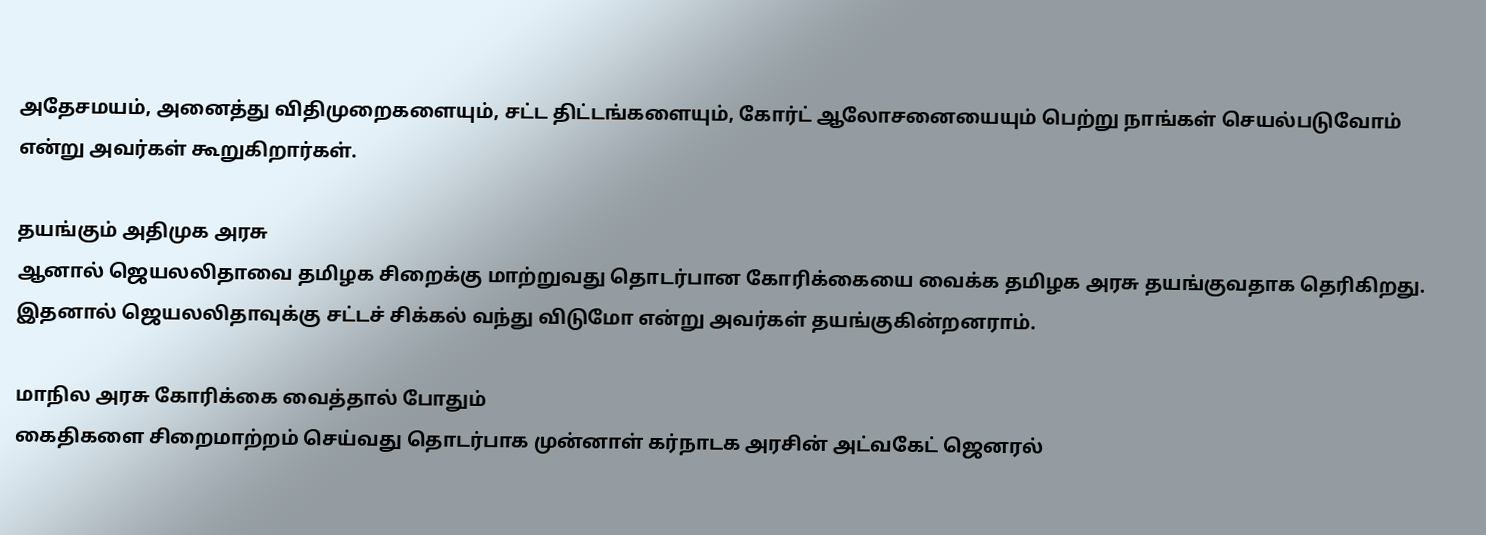அதேசமயம், அனைத்து விதிமுறைகளையும், சட்ட திட்டங்களையும், கோர்ட் ஆலோசனையையும் பெற்று நாங்கள் செயல்படுவோம் என்று அவர்கள் கூறுகிறார்கள்.

தயங்கும் அதிமுக அரசு
ஆனால் ஜெயலலிதாவை தமிழக சிறைக்கு மாற்றுவது தொடர்பான கோரிக்கையை வைக்க தமிழக அரசு தயங்குவதாக தெரிகிறது. இதனால் ஜெயலலிதாவுக்கு சட்டச் சிக்கல் வந்து விடுமோ என்று அவர்கள் தயங்குகின்றனராம்.

மாநில அரசு கோரிக்கை வைத்தால் போதும்
கைதிகளை சிறைமாற்றம் செய்வது தொடர்பாக முன்னாள் கர்நாடக அரசின் அட்வகேட் ஜெனரல்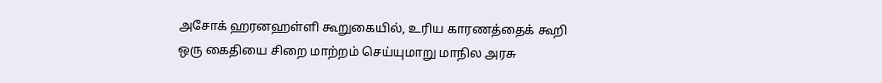அசோக் ஹரனஹள்ளி கூறுகையில், உரிய காரணத்தைக் கூறி ஒரு கைதியை சிறை மாற்றம் செய்யுமாறு மாநில அரசு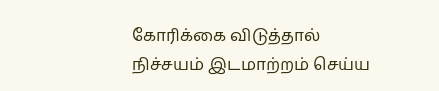கோரிக்கை விடுத்தால் நிச்சயம் இடமாற்றம் செய்ய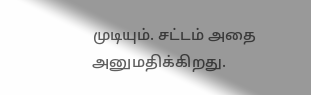முடியும். சட்டம் அதை அனுமதிக்கிறது.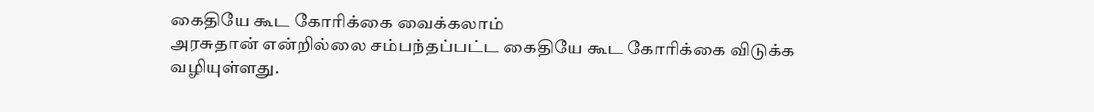கைதியே கூட கோரிக்கை வைக்கலாம்
அரசுதான் என்றில்லை சம்பந்தப்பட்ட கைதியே கூட கோரிக்கை விடுக்க வழியுள்ளது.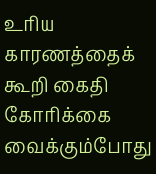உரிய காரணத்தைக் கூறி கைதி கோரிக்கை வைக்கும்போது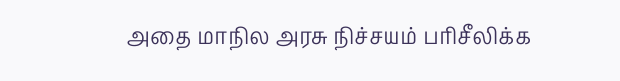அதை மாநில அரசு நிச்சயம் பரிசீலிக்க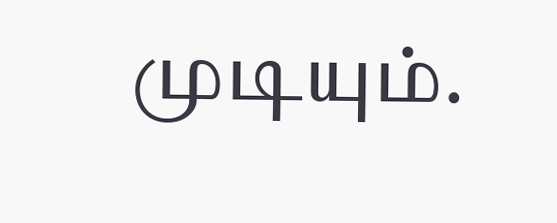முடியும்.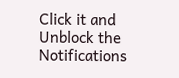Click it and Unblock the Notifications